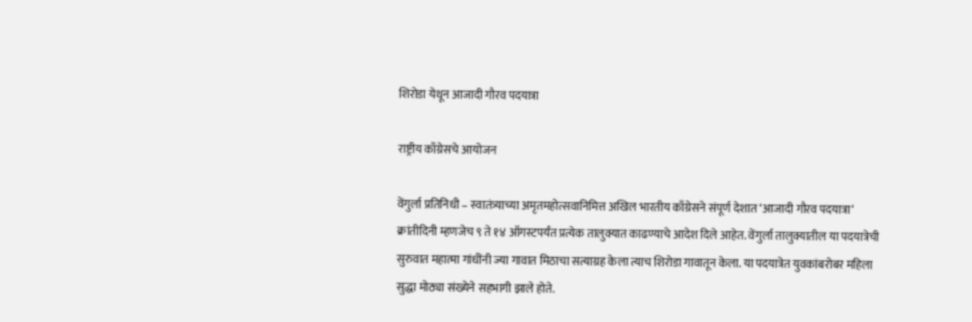शिरोडा येथून आजादी गौरव पदयात्रा

राष्ट्रीय काँग्रेसचे आयोजन

वेंगुर्ला प्रतिनिधी – स्वातंत्र्याच्या अमृतमहोत्सवानिमित्त अखिल भारतीय काँग्रेसने संपूर्ण देशात ‘आजादी गौरव पदयात्रा‘ क्रांतीदिनी म्हणजेच ९ ते १४ ऑगस्टपर्यंत प्रत्येक तालुक्यात काढण्याचे आदेश दिले आहेत. वेंगुर्ला तालुक्यातील या पदयात्रेची सुरुवात महात्मा गांधींनी ज्या गावात मिठाचा सत्याग्रह केला त्याच शिरोडा गावातून केला. या पदयात्रेत युवकांबरोबर महिला सुद्धा मोठ्या संख्येने सहभागी झाले होते.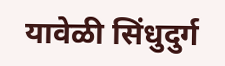यावेळी सिंधुदुर्ग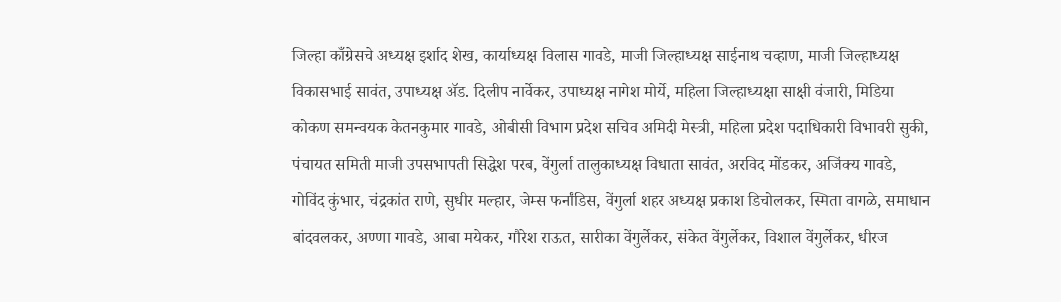जिल्हा काँग्रेसचे अध्यक्ष इर्शाद शेख, कार्याध्यक्ष विलास गावडे, माजी जिल्हाध्यक्ष साईनाथ चव्हाण, माजी जिल्हाध्यक्ष विकासभाई सावंत, उपाध्यक्ष ॲड. दिलीप नार्वेकर, उपाध्यक्ष नागेश मोर्ये, महिला जिल्हाध्यक्षा साक्षी वंजारी, मिडिया कोकण समन्वयक केतनकुमार गावडे, ओबीसी विभाग प्रदेश सचिव अमिदी मेस्त्री, महिला प्रदेश पदाधिकारी विभावरी सुकी, पंचायत समिती माजी उपसभापती सिद्धेश परब, वेंगुर्ला तालुकाध्यक्ष विधाता सावंत, अरविद मोंडकर, अजिंक्य गावडे, गोविंद कुंभार, चंद्रकांत राणे, सुधीर मल्हार, जेम्स फर्नांडिस, वेंगुर्ला शहर अध्यक्ष प्रकाश डिचोलकर, स्मिता वागळे, समाधान बांदवलकर, अण्णा गावडे, आबा मयेकर, गौरेश राऊत, सारीका वेंगुर्लेकर, संकेत वेंगुर्लेकर, विशाल वेंगुर्लेकर, धीरज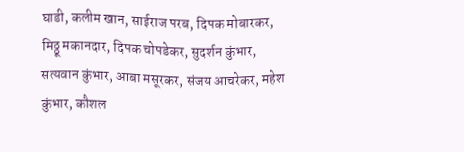घाडी, कलीम खान, साईराज परब, दिपक मोबारकर, मिठ्ठू मकानदार, दिपक चोपडेकर, सुदर्शन कुंभार, सत्यवान कुंभार, आबा मसूरकर, संजय आचरेकर, महेश कुंभार, कौशल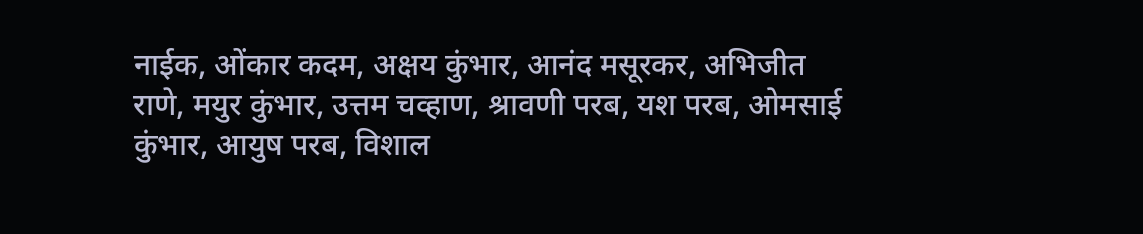नाईक, ओंकार कदम, अक्षय कुंभार, आनंद मसूरकर, अभिजीत राणे, मयुर कुंभार, उत्तम चव्हाण, श्रावणी परब, यश परब, ओमसाई कुंभार, आयुष परब, विशाल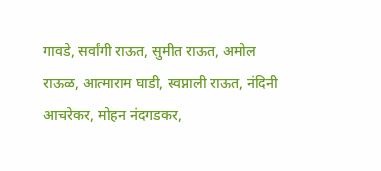गावडे, सर्वांगी राऊत, सुमीत राऊत, अमोल राऊळ, आत्माराम घाडी, स्वप्नाली राऊत, नंदिनी आचरेकर, मोहन नंदगडकर,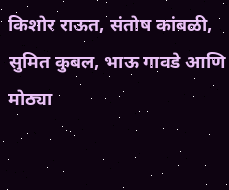किशोर राऊत, संतोष कांबळी, सुमित कुबल, भाऊ गावडे आणि मोठ्या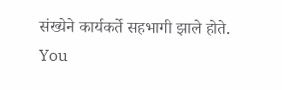संख्येने कार्यकर्ते सहभागी झाले होते.
You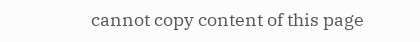cannot copy content of this page